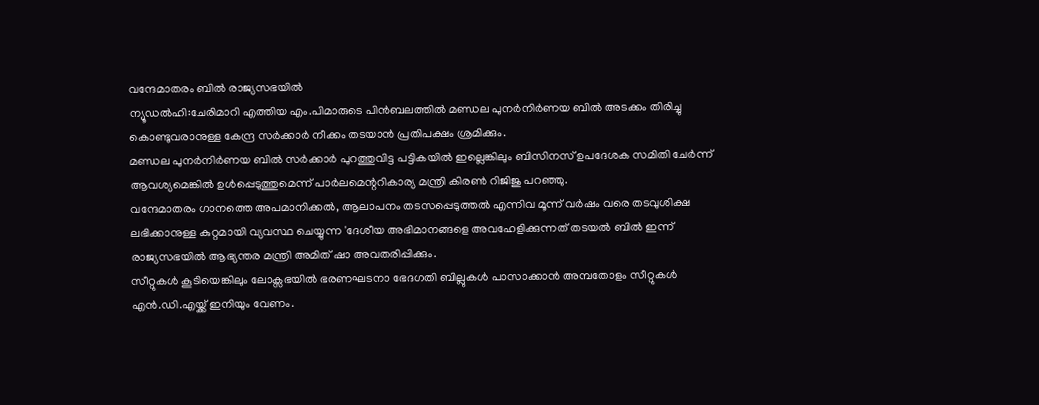വന്ദേമാതരം ബിൽ രാജ്യസഭയിൽ
ന്യൂഡൽഹി:ചേരിമാറി എത്തിയ എം.പിമാരുടെ പിൻബലത്തിൽ മണ്ഡല പുനർനിർണയ ബിൽ അടക്കം തിരിച്ചു കൊണ്ടുവരാനുള്ള കേന്ദ്ര സർക്കാർ നീക്കം തടയാൻ പ്രതിപക്ഷം ശ്രമിക്കും.
മണ്ഡല പുനർനിർണയ ബിൽ സർക്കാർ പുറത്തുവിട്ട പട്ടികയിൽ ഇല്ലെങ്കിലും ബിസിനസ് ഉപദേശക സമിതി ചേർന്ന് ആവശ്യമെങ്കിൽ ഉൾപ്പെടുത്തുമെന്ന് പാർലമെന്ററികാര്യ മന്ത്രി കിരൺ റിജിജു പറഞ്ഞു.
വന്ദേമാതരം ഗാനത്തെ അപമാനിക്കൽ, ആലാപനം തടസപ്പെടുത്തൽ എന്നിവ മൂന്ന് വർഷം വരെ തടവുശിക്ഷ ലഭിക്കാനുള്ള കുറ്റമായി വ്യവസ്ഥ ചെയ്യുന്ന 'ദേശീയ അഭിമാനങ്ങളെ അവഹേളിക്കുന്നത് തടയൽ ബിൽ ഇന്ന് രാജ്യസഭയിൽ ആഭ്യന്തര മന്ത്രി അമിത് ഷാ അവതരിപ്പിക്കും.
സീറ്റുകൾ കൂടിയെങ്കിലും ലോക്സഭയിൽ ഭരണഘടനാ ഭേദഗതി ബില്ലുകൾ പാസാക്കാൻ അമ്പതോളം സീറ്റുകൾ എൻ.ഡി.എയ്ക്ക് ഇനിയും വേണം.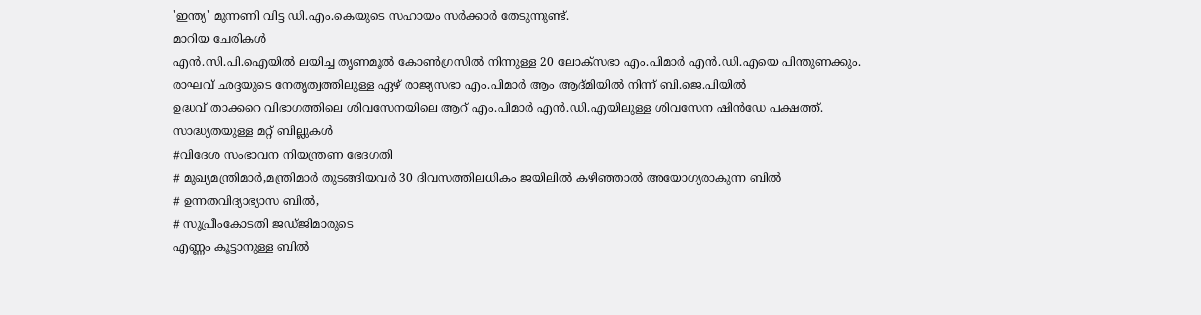'ഇന്ത്യ' മുന്നണി വിട്ട ഡി.എം.കെയുടെ സഹായം സർക്കാർ തേടുന്നുണ്ട്.
മാറിയ ചേരികൾ
എൻ.സി.പി.ഐയിൽ ലയിച്ച തൃണമൂൽ കോൺഗ്രസിൽ നിന്നുള്ള 20 ലോക്സഭാ എം.പിമാർ എൻ.ഡി.എയെ പിന്തുണക്കും.
രാഘവ് ഛദ്ദയുടെ നേതൃത്വത്തിലുള്ള ഏഴ് രാജ്യസഭാ എം.പിമാർ ആം ആദ്മിയിൽ നിന്ന് ബി.ജെ.പിയിൽ
ഉദ്ധവ് താക്കറെ വിഭാഗത്തിലെ ശിവസേനയിലെ ആറ് എം.പിമാർ എൻ.ഡി.എയിലുള്ള ശിവസേന ഷിൻഡേ പക്ഷത്ത്.
സാദ്ധ്യതയുള്ള മറ്റ് ബില്ലുകൾ
#വിദേശ സംഭാവന നിയന്ത്രണ ഭേദഗതി
# മുഖ്യമന്ത്രിമാർ,മന്ത്രിമാർ തുടങ്ങിയവർ 30 ദിവസത്തിലധികം ജയിലിൽ കഴിഞ്ഞാൽ അയോഗ്യരാകുന്ന ബിൽ
# ഉന്നതവിദ്യാഭ്യാസ ബിൽ,
# സുപ്രീംകോടതി ജഡ്ജിമാരുടെ
എണ്ണം കൂട്ടാനുള്ള ബിൽ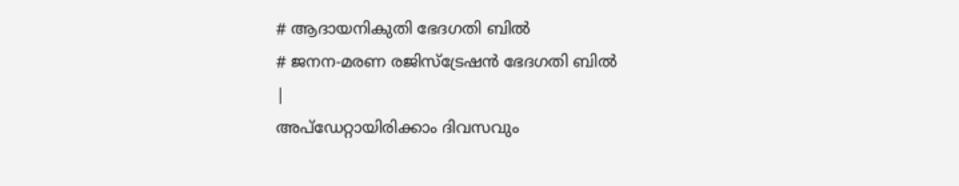# ആദായനികുതി ഭേദഗതി ബിൽ
# ജനന-മരണ രജിസ്ട്രേഷൻ ഭേദഗതി ബിൽ
|
അപ്ഡേറ്റായിരിക്കാം ദിവസവും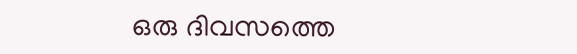ഒരു ദിവസത്തെ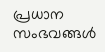പ്രധാന സംഭവങ്ങൾ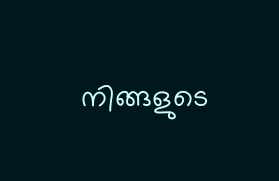നിങ്ങളുടെ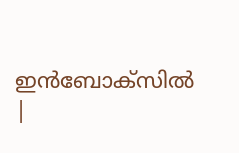ഇൻബോക്സിൽ |